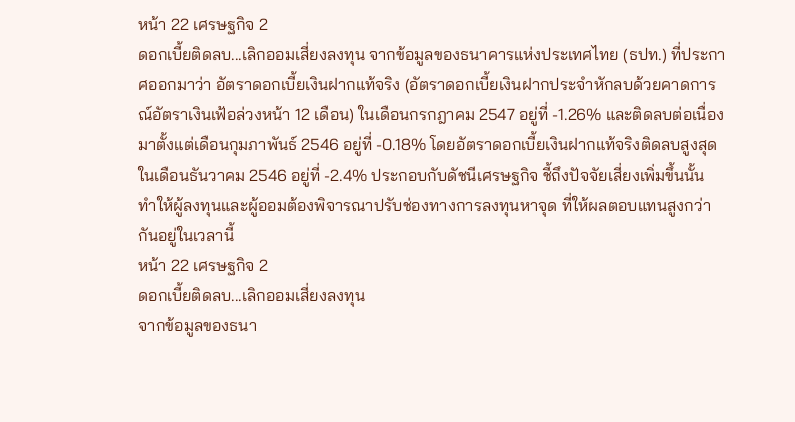หน้า 22 เศรษฐกิจ 2
ดอกเบี้ยติดลบ...เลิกออมเสี่ยงลงทุน จากข้อมูลของธนาคารแห่งประเทศไทย (ธปท.) ที่ประกาศออกมาว่า อัตราดอกเบี้ยเงินฝากแท้จริง (อัตราดอกเบี้ยเงินฝากประจำหักลบด้วยคาดการณ์อัตราเงินเฟ้อล่วงหน้า 12 เดือน) ในเดือนกรกฎาคม 2547 อยู่ที่ -1.26% และติดลบต่อเนื่องมาตั้งแต่เดือนกุมภาพันธ์ 2546 อยู่ที่ -0.18% โดยอัตราดอกเบี้ยเงินฝากแท้จริงติดลบสูงสุด ในเดือนธันวาคม 2546 อยู่ที่ -2.4% ประกอบกับดัชนีเศรษฐกิจ ชี้ถึงปัจจัยเสี่ยงเพิ่มขึ้นนั้น ทำให้ผู้ลงทุนและผู้ออมต้องพิจารณาปรับช่องทางการลงทุนหาจุด ที่ให้ผลตอบแทนสูงกว่ากันอยู่ในเวลานี้
หน้า 22 เศรษฐกิจ 2
ดอกเบี้ยติดลบ...เลิกออมเสี่ยงลงทุน
จากข้อมูลของธนา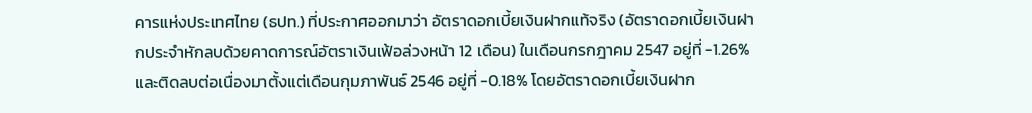คารแห่งประเทศไทย (ธปท.) ที่ประกาศออกมาว่า อัตราดอกเบี้ยเงินฝากแท้จริง (อัตราดอกเบี้ยเงินฝากประจำหักลบด้วยคาดการณ์อัตราเงินเฟ้อล่วงหน้า 12 เดือน) ในเดือนกรกฎาคม 2547 อยู่ที่ -1.26% และติดลบต่อเนื่องมาตั้งแต่เดือนกุมภาพันธ์ 2546 อยู่ที่ -0.18% โดยอัตราดอกเบี้ยเงินฝาก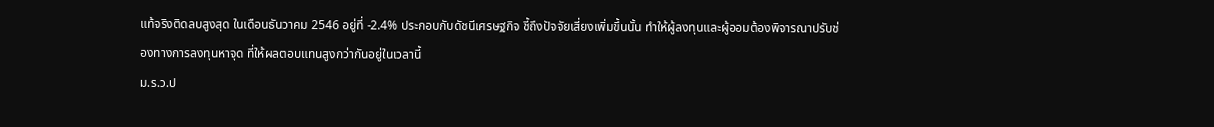แท้จริงติดลบสูงสุด ในเดือนธันวาคม 2546 อยู่ที่ -2.4% ประกอบกับดัชนีเศรษฐกิจ ชี้ถึงปัจจัยเสี่ยงเพิ่มขึ้นนั้น ทำให้ผู้ลงทุนและผู้ออมต้องพิจารณาปรับช่องทางการลงทุนหาจุด ที่ให้ผลตอบแทนสูงกว่ากันอยู่ในเวลานี้
ม.ร.ว.ป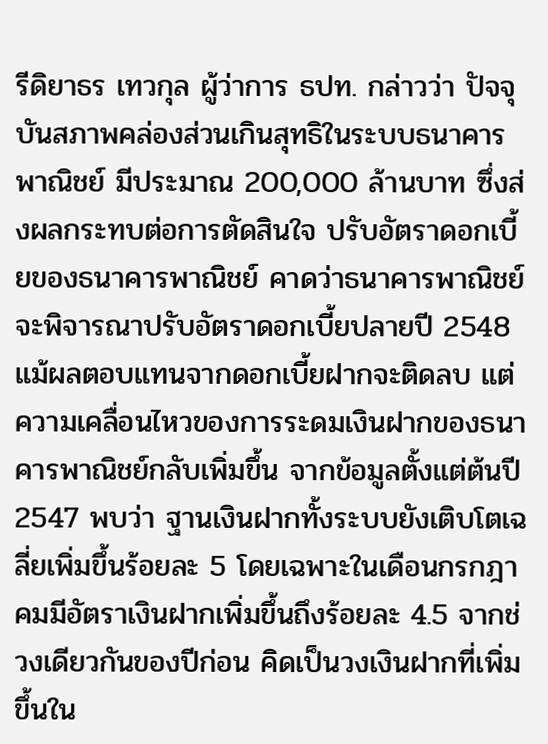รีดิยาธร เทวกุล ผู้ว่าการ ธปท. กล่าวว่า ปัจจุบันสภาพคล่องส่วนเกินสุทธิในระบบธนาคารพาณิชย์ มีประมาณ 200,000 ล้านบาท ซึ่งส่งผลกระทบต่อการตัดสินใจ ปรับอัตราดอกเบี้ยของธนาคารพาณิชย์ คาดว่าธนาคารพาณิชย์จะพิจารณาปรับอัตราดอกเบี้ยปลายปี 2548
แม้ผลตอบแทนจากดอกเบี้ยฝากจะติดลบ แต่ความเคลื่อนไหวของการระดมเงินฝากของธนาคารพาณิชย์กลับเพิ่มขึ้น จากข้อมูลตั้งแต่ต้นปี 2547 พบว่า ฐานเงินฝากทั้งระบบยังเติบโตเฉลี่ยเพิ่มขึ้นร้อยละ 5 โดยเฉพาะในเดือนกรกฎาคมมีอัตราเงินฝากเพิ่มขึ้นถึงร้อยละ 4.5 จากช่วงเดียวกันของปีก่อน คิดเป็นวงเงินฝากที่เพิ่มขึ้นใน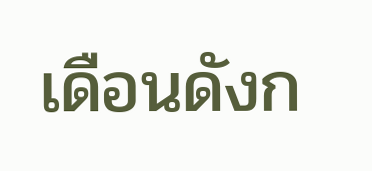เดือนดังก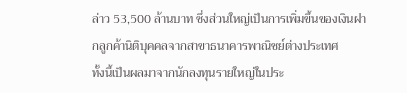ล่าว 53,500 ล้านบาท ซึ่งส่วนใหญ่เป็นการเพิ่มขึ้นของเงินฝากลูกค้านิติบุคคลจากสาขาธนาคารพาณิชย์ต่างประเทศ
ทั้งนี้เป็นผลมาจากนักลงทุนรายใหญ่ในประ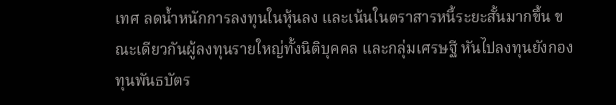เทศ ลดน้ำหนักการลงทุนในหุ้นลง และเน้นในตราสารหนี้ระยะสั้นมากขึ้น ขณะเดียวกันผู้ลงทุนรายใหญ่ทั้งนิติบุคคล และกลุ่มเศรษฐี หันไปลงทุนยังกองทุนพันธบัตร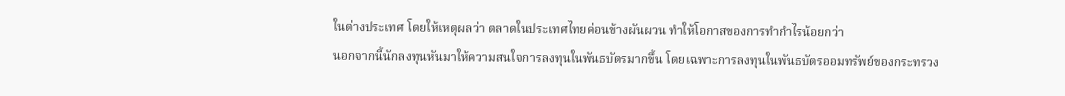ในต่างประเทศ โดยให้เหตุผลว่า ตลาดในประเทศไทยค่อนข้างผันผวน ทำให้โอกาสของการทำกำไรน้อยกว่า
นอกจากนี้นักลงทุนหันมาให้ความสนใจการลงทุนในพันธบัตรมากขึ้น โดยเฉพาะการลงทุนในพันธบัตรออมทรัพย์ของกระทรวง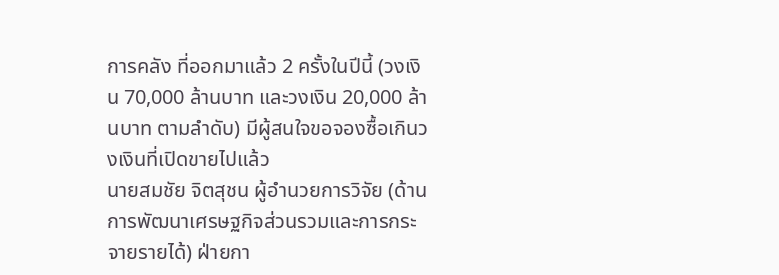การคลัง ที่ออกมาแล้ว 2 ครั้งในปีนี้ (วงเงิน 70,000 ล้านบาท และวงเงิน 20,000 ล้านบาท ตามลำดับ) มีผู้สนใจขอจองซื้อเกินวงเงินที่เปิดขายไปแล้ว
นายสมชัย จิตสุชน ผู้อำนวยการวิจัย (ด้านการพัฒนาเศรษฐกิจส่วนรวมและการกระจายรายได้) ฝ่ายกา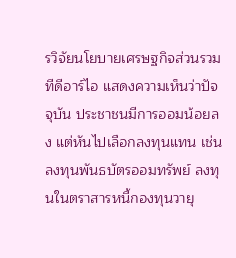รวิจัยนโยบายเศรษฐกิจส่วนรวม ทีดีอาร์ไอ แสดงความเห็นว่าปัจจุบัน ประชาชนมีการออมน้อยลง แต่หันไปเลือกลงทุนแทน เช่น ลงทุนพันธบัตรออมทรัพย์ ลงทุนในตราสารหนี้กองทุนวายุ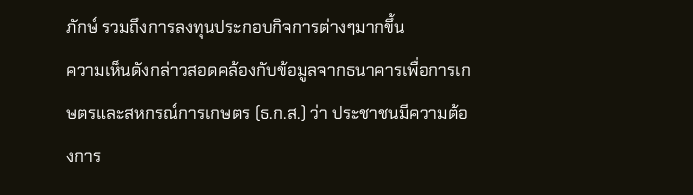ภักษ์ รวมถึงการลงทุนประกอบกิจการต่างๆมากขึ้น
ความเห็นดังกล่าวสอดคล้องกับข้อมูลจากธนาคารเพื่อการเกษตรและสหกรณ์การเกษตร (ธ.ก.ส.) ว่า ประชาชนมีความต้องการ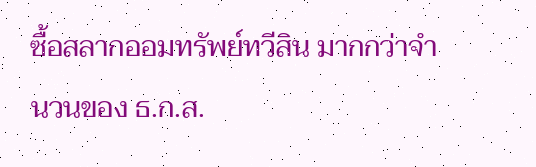ซื้อสลากออมทรัพย์ทวีสิน มากกว่าจำนวนของ ธ.ก.ส.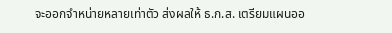จะออกจำหน่ายหลายเท่าตัว ส่งผลให้ ธ.ก.ส. เตรียมแผนออ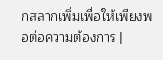กสลากเพิ่มเพื่อให้เพียงพอต่อความต้องการ |